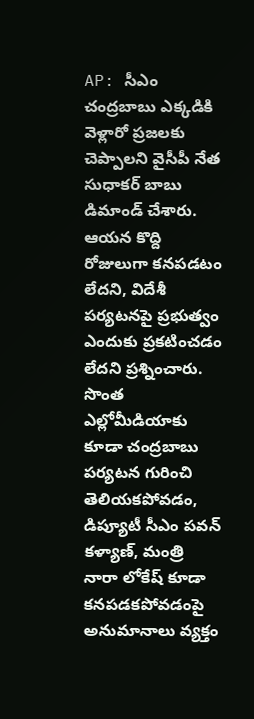AP: సీఎం చంద్రబాబు ఎక్కడికి వెళ్లారో ప్రజలకు చెప్పాలని వైసీపీ నేత సుధాకర్ బాబు డిమాండ్ చేశారు. ఆయన కొద్ది రోజులుగా కనపడటం లేదని, విదేశీ పర్యటనపై ప్రభుత్వం ఎందుకు ప్రకటించడం లేదని ప్రశ్నించారు. సొంత ఎల్లోమీడియాకు కూడా చంద్రబాబు పర్యటన గురించి తెలియకపోవడం, డిప్యూటీ సీఎం పవన్ కళ్యాణ్, మంత్రి నారా లోకేష్ కూడా కనపడకపోవడంపై అనుమానాలు వ్యక్తం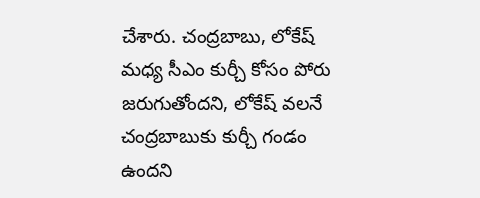చేశారు. చంద్రబాబు, లోకేష్ మధ్య సీఎం కుర్చీ కోసం పోరు జరుగుతోందని, లోకేష్ వలనే చంద్రబాబుకు కుర్చీ గండం ఉందని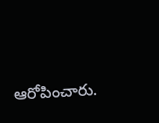ఆరోపించారు.